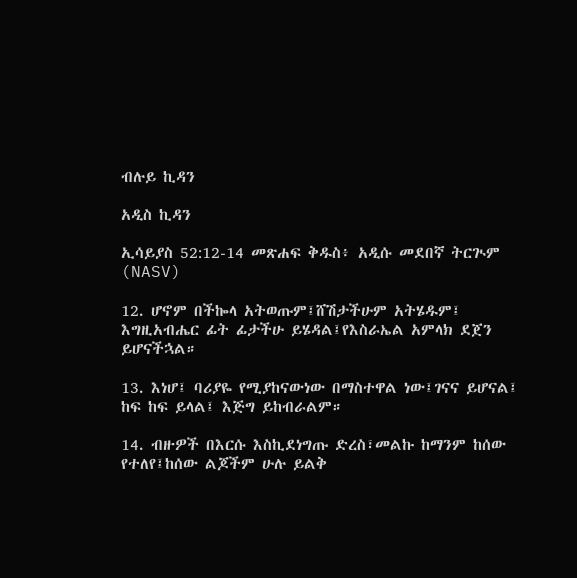ብሉይ ኪዳን

አዲስ ኪዳን

ኢሳይያስ 52:12-14 መጽሐፍ ቅዱስ፥ አዲሱ መደበኛ ትርጒም (NASV)

12. ሆኖም በችኰላ አትወጡም፤ሸሽታችሁም አትሄዱም፤ እግዚአብሔር ፊት ፊታችሁ ይሄዳል፤የእስራኤል አምላክ ደጀን ይሆናችኋል።

13. እነሆ፤ ባሪያዬ የሚያከናውነው በማስተዋል ነው፤ገናና ይሆናል፤ ከፍ ከፍ ይላል፤ እጅግ ይከብራልም።

14. ብዙዎች በእርሱ እስኪደነግጡ ድረስ፣መልኩ ከማንም ከሰው የተለየ፤ከሰው ልጆችም ሁሉ ይልቅ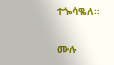ተጐሳቈለ።

ሙሉ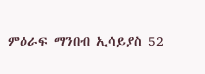ምዕራፍ ማንበብ ኢሳይያስ 52